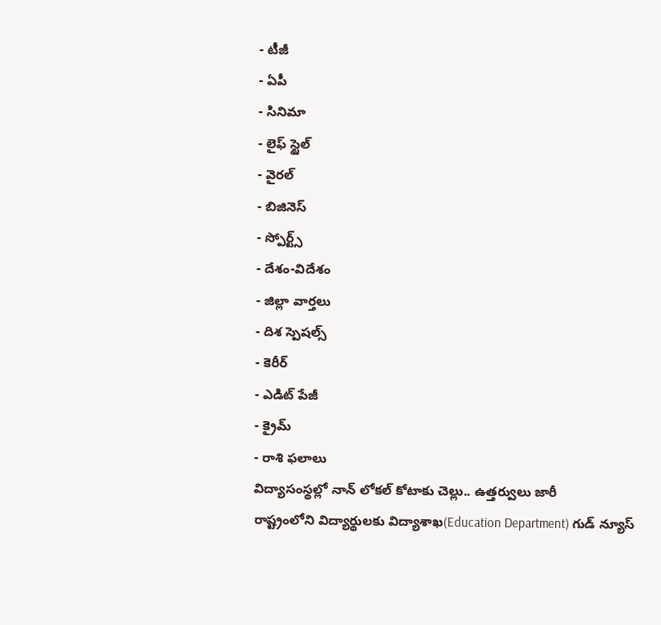- టీజీ
- ఏపీ
- సినిమా
- లైఫ్ స్టైల్
- వైరల్
- బిజినెస్
- స్పోర్ట్స్
- దేశం-విదేశం
- జిల్లా వార్తలు
- దిశ స్పెషల్స్
- కెరీర్
- ఎడిట్ పేజీ
- క్రైమ్
- రాశి ఫలాలు
విద్యాసంస్థల్లో నాన్ లోకల్ కోటాకు చెల్లు.. ఉత్తర్వులు జారీ
రాష్ట్రంలోని విద్యార్థులకు విద్యాశాఖ(Education Department) గుడ్ న్యూస్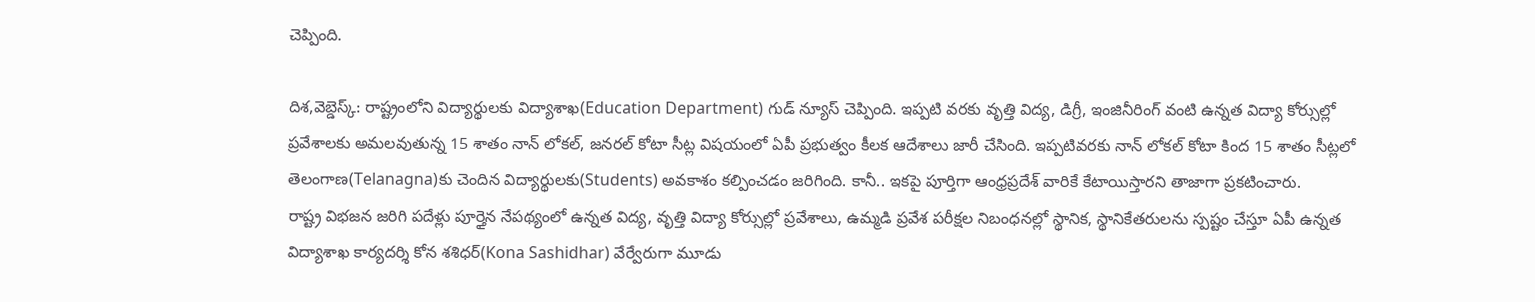చెప్పింది.

దిశ,వెబ్డెస్క్: రాష్ట్రంలోని విద్యార్థులకు విద్యాశాఖ(Education Department) గుడ్ న్యూస్ చెప్పింది. ఇప్పటి వరకు వృత్తి విద్య, డిగ్రీ, ఇంజినీరింగ్ వంటి ఉన్నత విద్యా కోర్సుల్లో ప్రవేశాలకు అమలవుతున్న 15 శాతం నాన్ లోకల్, జనరల్ కోటా సీట్ల విషయంలో ఏపీ ప్రభుత్వం కీలక ఆదేశాలు జారీ చేసింది. ఇప్పటివరకు నాన్ లోకల్ కోటా కింద 15 శాతం సీట్లలో తెలంగాణ(Telanagna)కు చెందిన విద్యార్థులకు(Students) అవకాశం కల్పించడం జరిగింది. కానీ.. ఇకపై పూర్తిగా ఆంధ్రప్రదేశ్ వారికే కేటాయిస్తారని తాజాగా ప్రకటించారు.
రాష్ట్ర విభజన జరిగి పదేళ్లు పూర్తైన నేపథ్యంలో ఉన్నత విద్య, వృత్తి విద్యా కోర్సుల్లో ప్రవేశాలు, ఉమ్మడి ప్రవేశ పరీక్షల నిబంధనల్లో స్థానిక, స్థానికేతరులను స్పష్టం చేస్తూ ఏపీ ఉన్నత విద్యాశాఖ కార్యదర్శి కోన శశిధర్(Kona Sashidhar) వేర్వేరుగా మూడు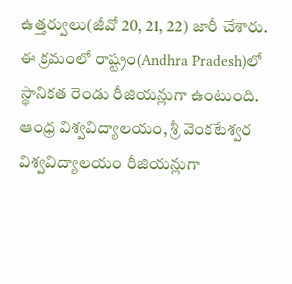ఉత్తర్వులు(జీవో 20, 21, 22) జారీ చేశారు. ఈ క్రమంలో రాష్ట్రం(Andhra Pradesh)లో స్థానికత రెండు రీజియన్లుగా ఉంటుంది. ఆంధ్ర విశ్వవిద్యాలయం, శ్రీ వెంకటేశ్వర విశ్వవిద్యాలయం రీజియన్లుగా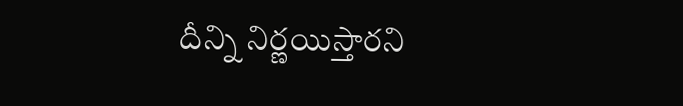దీన్ని నిర్ణయిస్తారని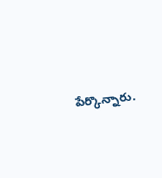పేర్కొన్నారు.